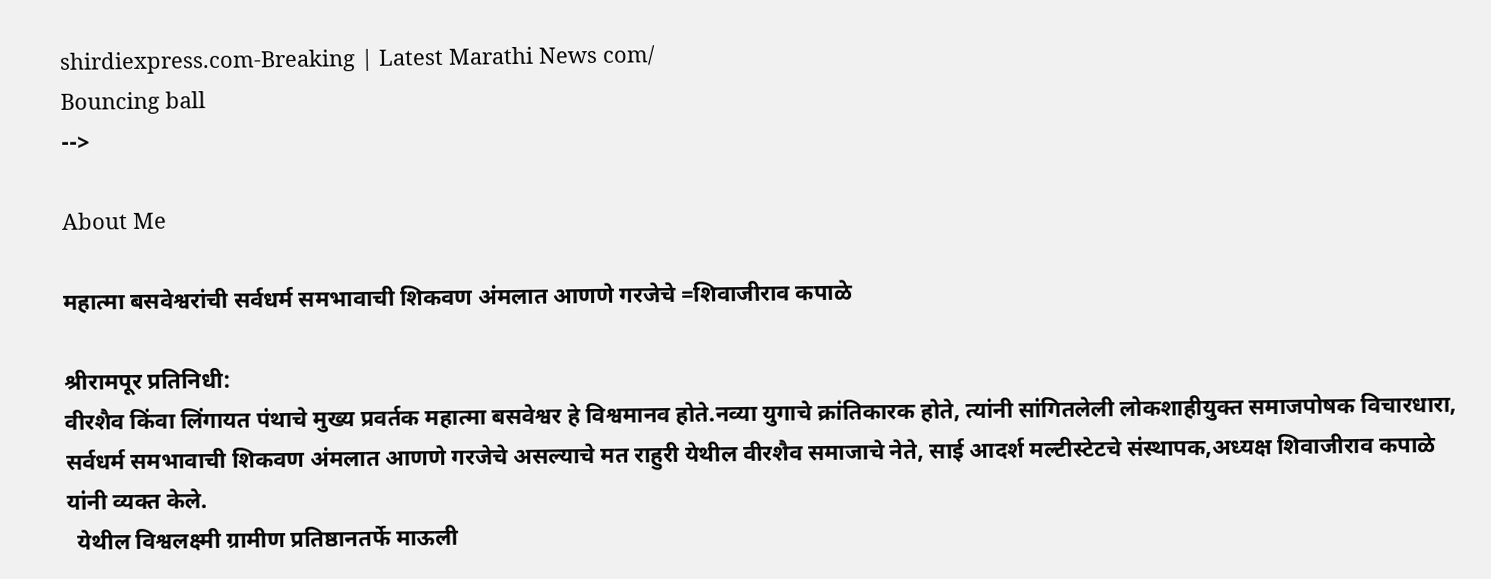shirdiexpress.com-Breaking | Latest Marathi News com/
Bouncing ball
-->

About Me

महात्मा बसवेश्वरांची सर्वधर्म समभावाची शिकवण अंमलात आणणे गरजेचे =शिवाजीराव कपाळे

श्रीरामपूर प्रतिनिधी:
वीरशैव किंवा लिंगायत पंथाचे मुख्य प्रवर्तक महात्मा बसवेश्वर हे विश्वमानव होते.नव्या युगाचे क्रांतिकारक होते, त्यांनी सांगितलेली लोकशाहीयुक्त समाजपोषक विचारधारा, सर्वधर्म समभावाची शिकवण अंमलात आणणे गरजेचे असल्याचे मत राहुरी येथील वीरशैव समाजाचे नेते, साई आदर्श मल्टीस्टेटचे संस्थापक,अध्यक्ष शिवाजीराव कपाळे यांनी व्यक्त केले.
  येथील विश्वलक्ष्मी ग्रामीण प्रतिष्ठानतर्फे माऊली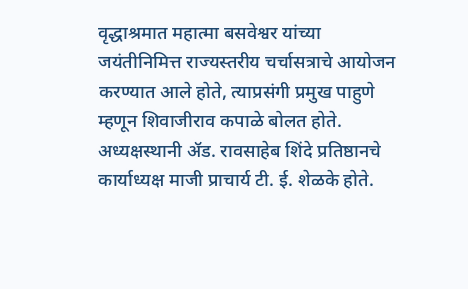वृद्धाश्रमात महात्मा बसवेश्वर यांच्या जयंतीनिमित्त राज्यस्तरीय चर्चासत्राचे आयोजन करण्यात आले होते, त्याप्रसंगी प्रमुख पाहुणे म्हणून शिवाजीराव कपाळे बोलत होते. अध्यक्षस्थानी ॲड. रावसाहेब शिंदे प्रतिष्ठानचे कार्याध्यक्ष माजी प्राचार्य टी. ई. शेळके होते.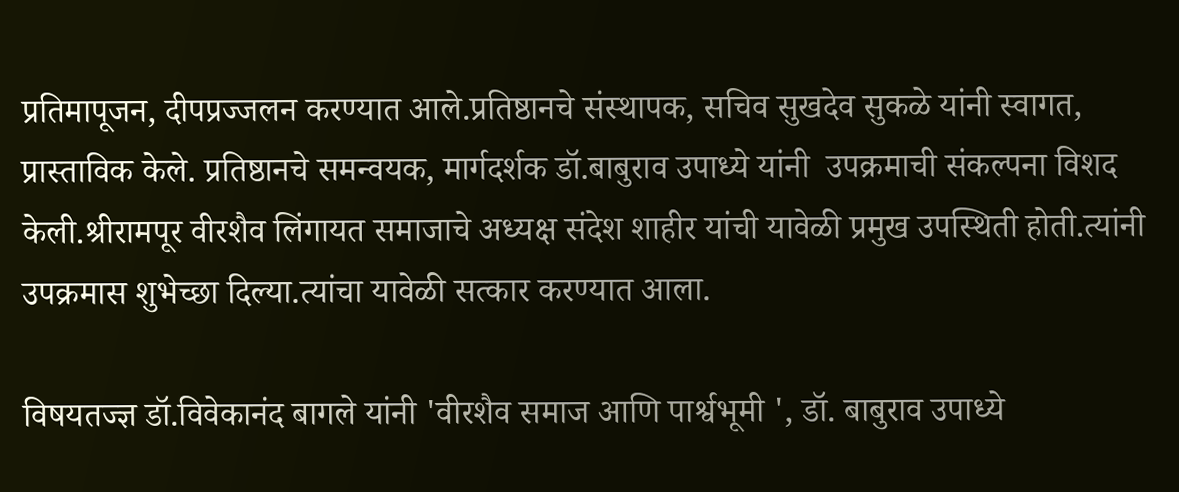प्रतिमापूजन, दीपप्रज्जलन करण्यात आले.प्रतिष्ठानचे संस्थापक, सचिव सुखदेव सुकळे यांनी स्वागत, प्रास्ताविक केले. प्रतिष्ठानचे समन्वयक, मार्गदर्शक डॉ.बाबुराव उपाध्ये यांनी  उपक्रमाची संकल्पना विशद केली.श्रीरामपूर वीरशैव लिंगायत समाजाचे अध्यक्ष संदेश शाहीर यांची यावेळी प्रमुख उपस्थिती होती.त्यांनी उपक्रमास शुभेच्छा दिल्या.त्यांचा यावेळी सत्कार करण्यात आला.

विषयतज्ज्ञ डॉ.विवेकानंद बागले यांनी 'वीरशैव समाज आणि पार्श्वभूमी ', डॉ. बाबुराव उपाध्ये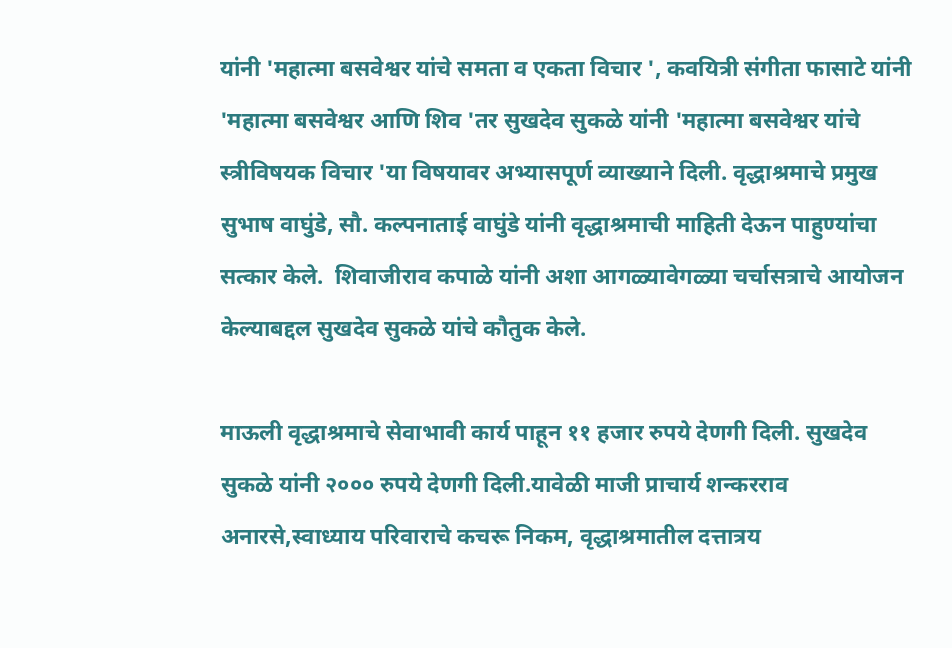यांनी 'महात्मा बसवेश्वर यांचे समता व एकता विचार ', कवयित्री संगीता फासाटे यांनी 'महात्मा बसवेश्वर आणि शिव 'तर सुखदेव सुकळे यांनी 'महात्मा बसवेश्वर यांचे स्त्रीविषयक विचार 'या विषयावर अभ्यासपूर्ण व्याख्याने दिली. वृद्धाश्रमाचे प्रमुख सुभाष वाघुंडे, सौ. कल्पनाताई वाघुंडे यांनी वृद्धाश्रमाची माहिती देऊन पाहुण्यांचा सत्कार केले.  शिवाजीराव कपाळे यांनी अशा आगळ्यावेगळ्या चर्चासत्राचे आयोजन केल्याबद्दल सुखदेव सुकळे यांचे कौतुक केले.

माऊली वृद्धाश्रमाचे सेवाभावी कार्य पाहून ११ हजार रुपये देणगी दिली. सुखदेव सुकळे यांनी २००० रुपये देणगी दिली.यावेळी माजी प्राचार्य शन्करराव अनारसे,स्वाध्याय परिवाराचे कचरू निकम, वृद्धाश्रमातील दत्तात्रय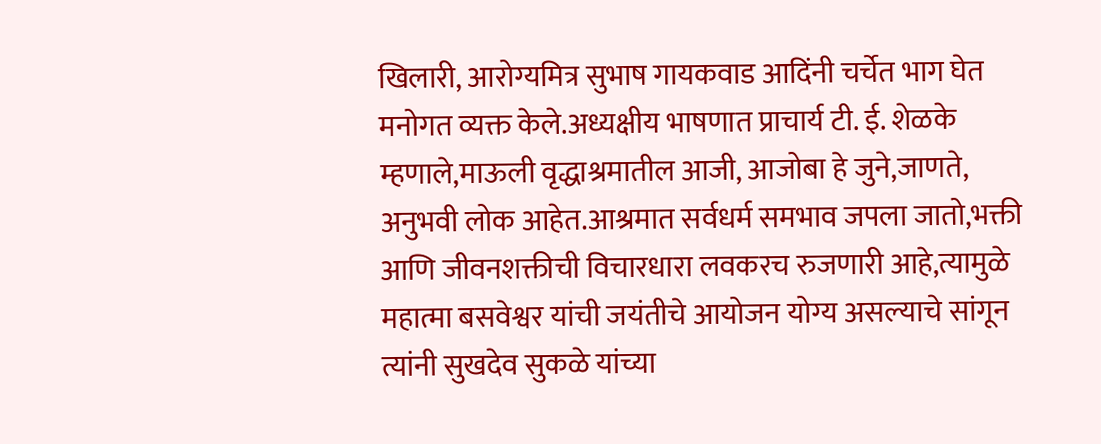खिलारी, आरोग्यमित्र सुभाष गायकवाड आदिंनी चर्चेत भाग घेत मनोगत व्यक्त केले.अध्यक्षीय भाषणात प्राचार्य टी. ई. शेळके म्हणाले,माऊली वृद्धाश्रमातील आजी, आजोबा हे जुने,जाणते, अनुभवी लोक आहेत.आश्रमात सर्वधर्म समभाव जपला जातो,भक्ती आणि जीवनशक्तीची विचारधारा लवकरच रुजणारी आहे,त्यामुळे महात्मा बसवेश्वर यांची जयंतीचे आयोजन योग्य असल्याचे सांगून त्यांनी सुखदेव सुकळे यांच्या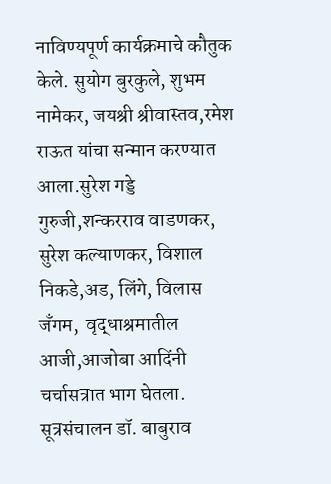नाविण्यपूर्ण कार्यक्रमाचे कौतुक केले. सुयोग बुरकुले, शुभम नामेकर, जयश्री श्रीवास्तव,रमेश राऊत यांचा सन्मान करण्यात आला.सुरेश गड्डे गुरुजी,शन्करराव वाडणकर, सुरेश कल्याणकर, विशाल  निकडे,अड, लिंगे, विलास जँगम,  वृद्धाश्रमातील आजी,आजोबा आदिंनी चर्चासत्रात भाग घेतला. सूत्रसंचालन डॉ. बाबुराव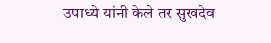उपाध्ये यांनी केले तर सुखदेव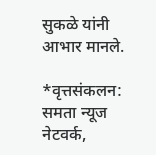सुकळे यांनी आभार मानले.

*वृत्तसंकलन: समता न्यूज नेटवर्क,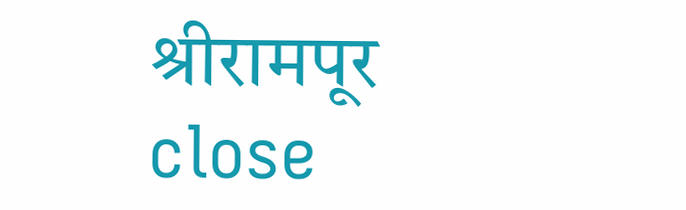श्रीरामपूर
close